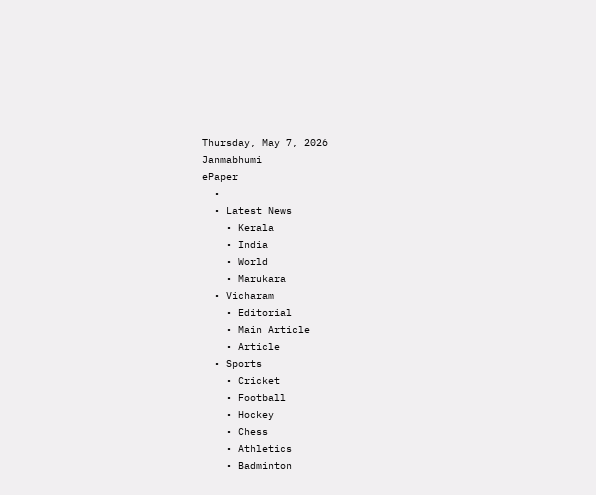Thursday, May 7, 2026
Janmabhumi
ePaper
  •
  • Latest News
    • Kerala
    • India
    • World
    • Marukara
  • Vicharam
    • Editorial
    • Main Article
    • Article
  • Sports
    • Cricket
    • Football
    • Hockey
    • Chess
    • Athletics
    • Badminton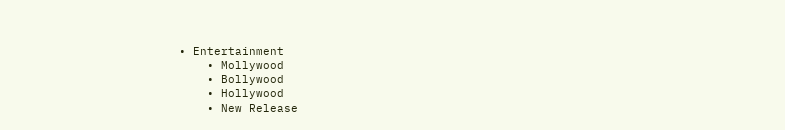• Entertainment
    • Mollywood
    • Bollywood
    • Hollywood
    • New Release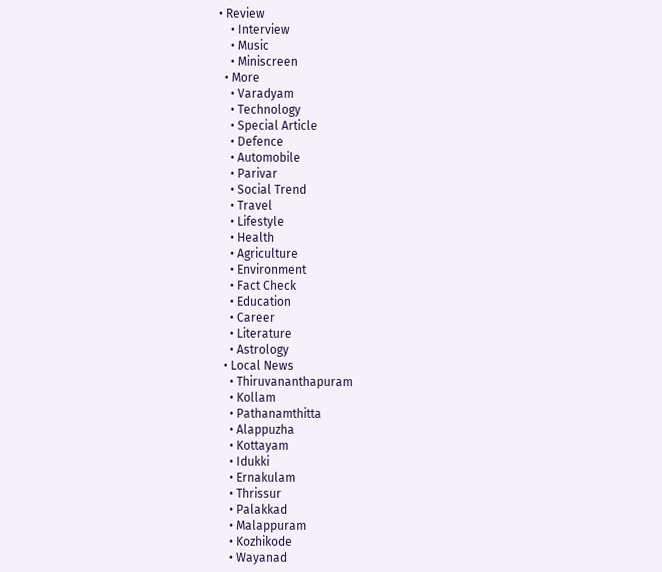• Review
    • Interview
    • Music
    • Miniscreen
  • More
    • Varadyam
    • Technology
    • Special Article
    • Defence
    • Automobile
    • Parivar
    • Social Trend
    • Travel
    • Lifestyle
    • Health
    • Agriculture
    • Environment
    • Fact Check
    • Education
    • Career
    • Literature
    • Astrology
  • Local News
    • Thiruvananthapuram
    • Kollam
    • Pathanamthitta
    • Alappuzha
    • Kottayam
    • Idukki
    • Ernakulam
    • Thrissur
    • Palakkad
    • Malappuram
    • Kozhikode
    • Wayanad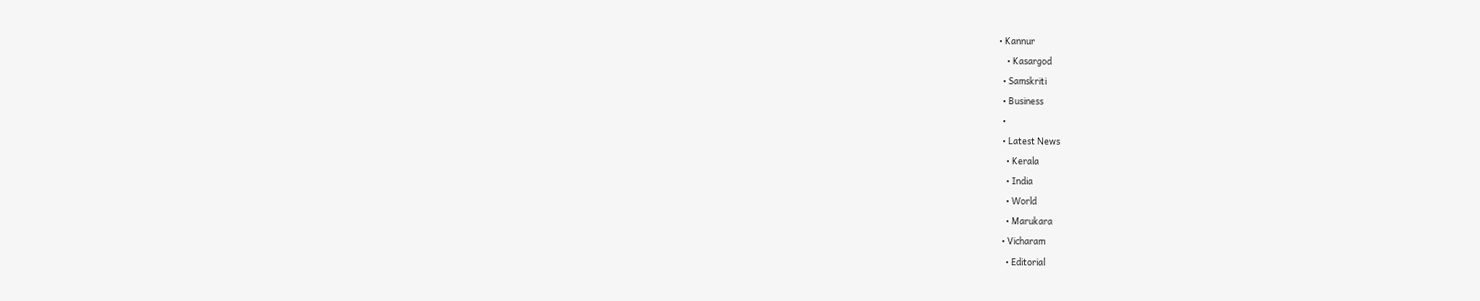• Kannur
    • Kasargod
  • Samskriti
  • Business
  •
  • Latest News
    • Kerala
    • India
    • World
    • Marukara
  • Vicharam
    • Editorial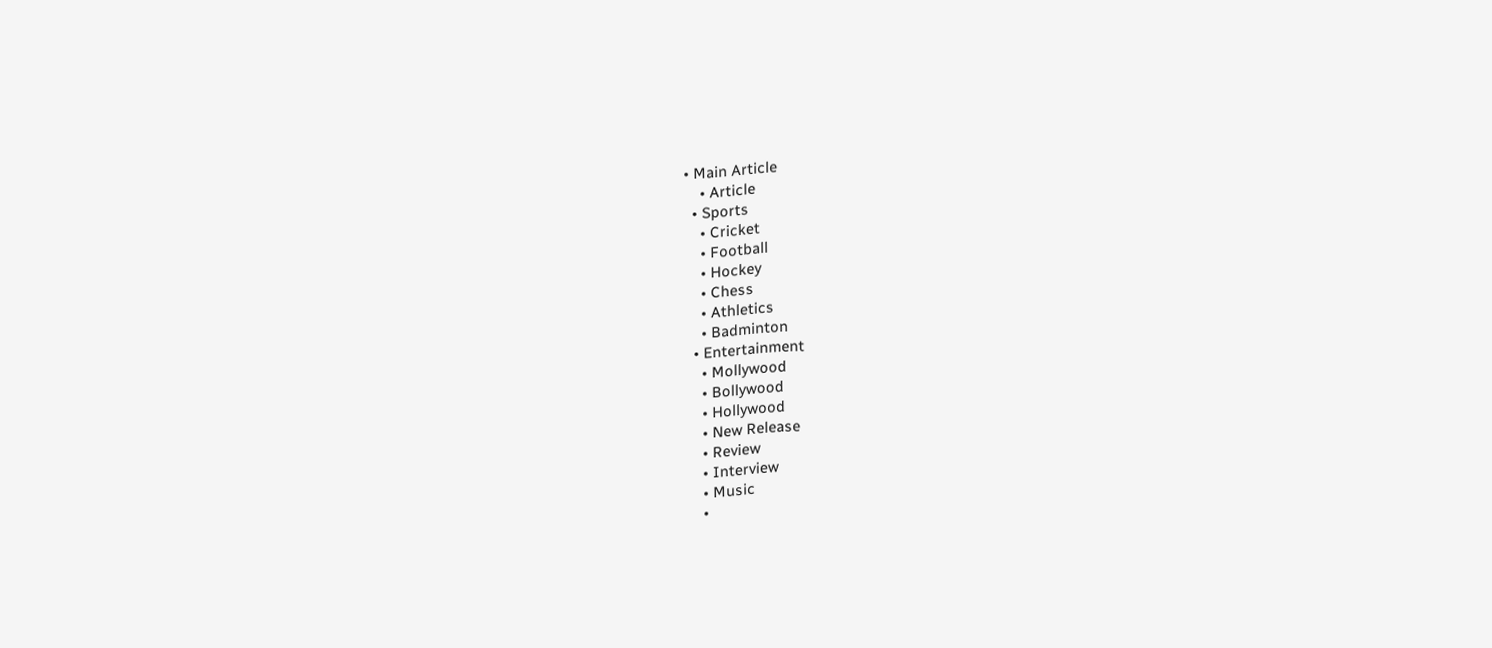• Main Article
    • Article
  • Sports
    • Cricket
    • Football
    • Hockey
    • Chess
    • Athletics
    • Badminton
  • Entertainment
    • Mollywood
    • Bollywood
    • Hollywood
    • New Release
    • Review
    • Interview
    • Music
    •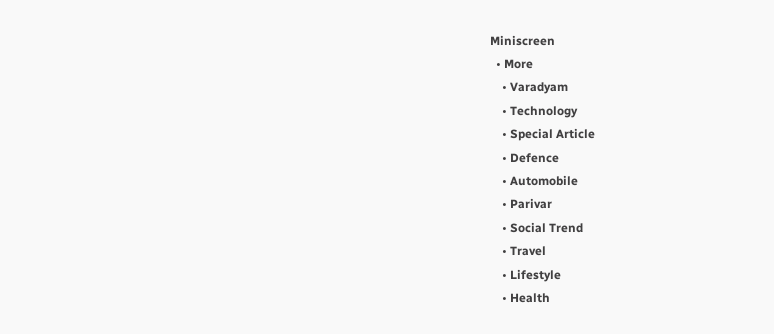Miniscreen
  • More
    • Varadyam
    • Technology
    • Special Article
    • Defence
    • Automobile
    • Parivar
    • Social Trend
    • Travel
    • Lifestyle
    • Health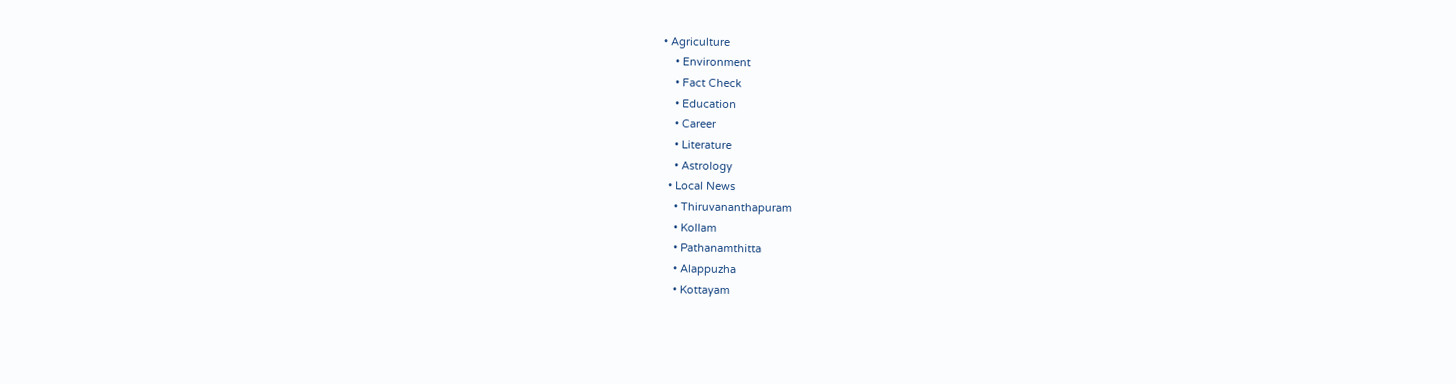• Agriculture
    • Environment
    • Fact Check
    • Education
    • Career
    • Literature
    • Astrology
  • Local News
    • Thiruvananthapuram
    • Kollam
    • Pathanamthitta
    • Alappuzha
    • Kottayam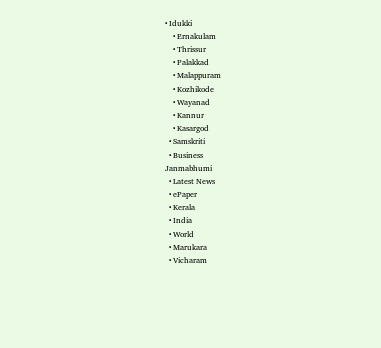• Idukki
    • Ernakulam
    • Thrissur
    • Palakkad
    • Malappuram
    • Kozhikode
    • Wayanad
    • Kannur
    • Kasargod
  • Samskriti
  • Business
Janmabhumi
  • Latest News
  • ePaper
  • Kerala
  • India
  • World
  • Marukara
  • Vicharam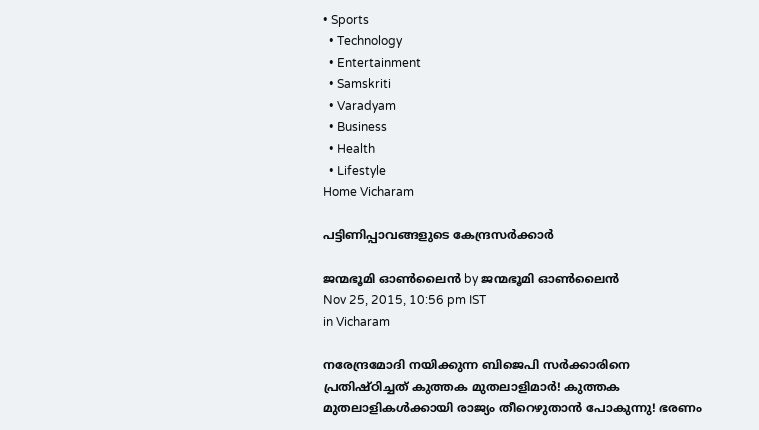• Sports
  • Technology
  • Entertainment
  • Samskriti
  • Varadyam
  • Business
  • Health
  • Lifestyle
Home Vicharam

പട്ടിണിപ്പാവങ്ങളുടെ കേന്ദ്രസര്‍ക്കാര്‍

ജന്മഭൂമി ഓണ്‍ലൈന്‍ by ജന്മഭൂമി ഓണ്‍ലൈന്‍
Nov 25, 2015, 10:56 pm IST
in Vicharam

നരേന്ദ്രമോദി നയിക്കുന്ന ബിജെപി സര്‍ക്കാരിനെ പ്രതിഷ്ഠിച്ചത് കുത്തക മുതലാളിമാര്‍! കുത്തക മുതലാളികള്‍ക്കായി രാജ്യം തീറെഴുതാന്‍ പോകുന്നു! ഭരണം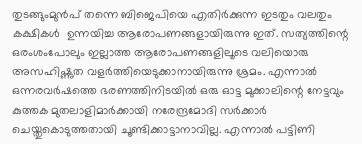തുടങ്ങുംമുന്‍പ് തന്നെ ബിജെപിയെ എതിര്‍ക്കുന്ന ഇടതും വലതും കക്ഷികള്‍  ഉന്നയിച്ച ആരോപണങ്ങളായിരുന്നു ഇത്. സത്യത്തിന്റെ ഒരംശംപോലും ഇല്ലാത്ത ആരോപണങ്ങളിലൂടെ വലിയൊരു അസഹിഷ്ണുത വളര്‍ത്തിയെടുക്കാനായിരുന്നു ശ്രമം. എന്നാല്‍ ഒന്നരവര്‍ഷത്തെ ഭരണത്തിനിടയില്‍ ഒരു ഓട്ട മുക്കാലിന്റെ നേട്ടവും കുത്തക മുതലാളിമാര്‍ക്കായി നരേന്ദ്രമോദി സര്‍ക്കാര്‍ ചെയ്തുകൊടുത്തതായി ചൂണ്ടിക്കാട്ടാനാവില്ല. എന്നാല്‍ പട്ടിണി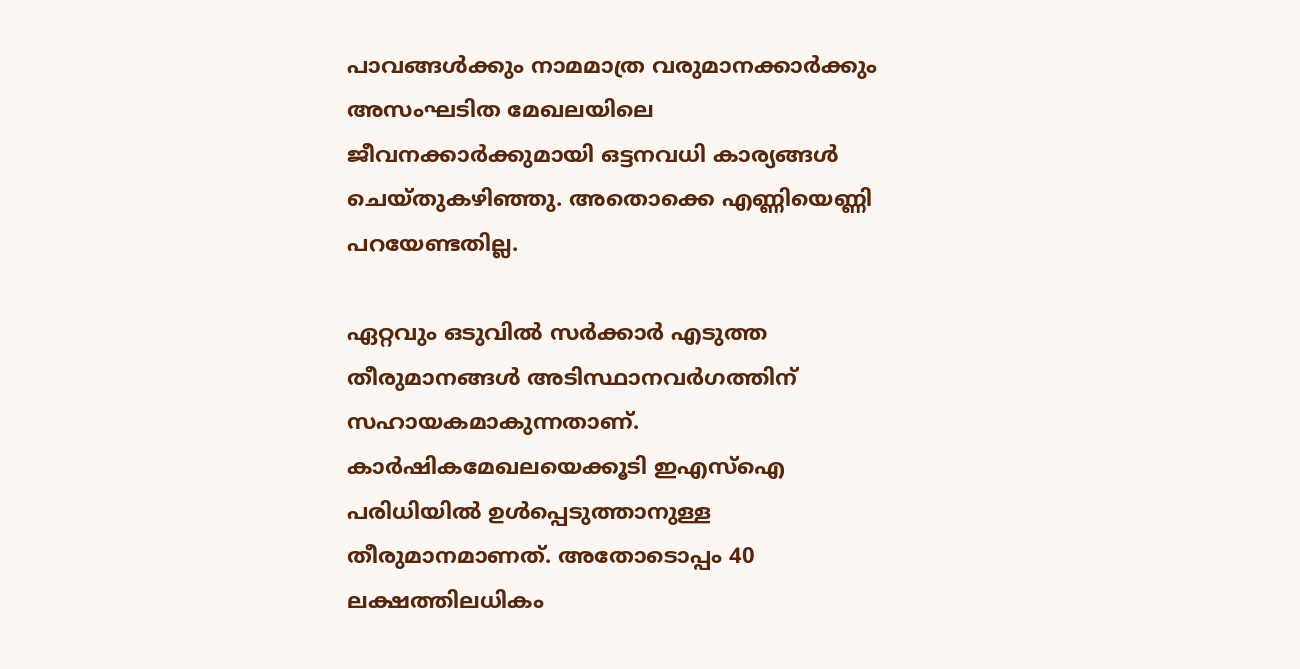പാവങ്ങള്‍ക്കും നാമമാത്ര വരുമാനക്കാര്‍ക്കും അസംഘടിത മേഖലയിലെ ജീവനക്കാര്‍ക്കുമായി ഒട്ടനവധി കാര്യങ്ങള്‍ ചെയ്തുകഴിഞ്ഞു. അതൊക്കെ എണ്ണിയെണ്ണി പറയേണ്ടതില്ല.

ഏറ്റവും ഒടുവില്‍ സര്‍ക്കാര്‍ എടുത്ത തീരുമാനങ്ങള്‍ അടിസ്ഥാനവര്‍ഗത്തിന് സഹായകമാകുന്നതാണ്. കാര്‍ഷികമേഖലയെക്കൂടി ഇഎസ്‌ഐ പരിധിയില്‍ ഉള്‍പ്പെടുത്താനുള്ള തീരുമാനമാണത്. അതോടൊപ്പം 40 ലക്ഷത്തിലധികം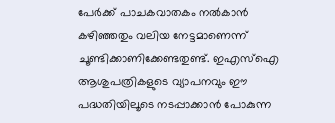പേര്‍ക്ക് പാചകവാതകം നല്‍കാന്‍ കഴിഞ്ഞതും വലിയ നേട്ടമാണെന്ന് ചൂണ്ടിക്കാണിക്കേണ്ടതുണ്ട്. ഇഎസ്‌ഐ ആശുപത്രികളുടെ വ്യാപനവും ഈ പദ്ധതിയിലൂടെ നടപ്പാക്കാന്‍ പോകുന്ന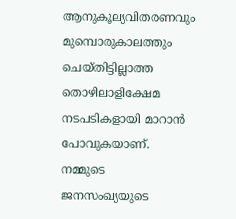ആനുകൂല്യവിതരണവും മുമ്പൊരുകാലത്തും ചെയ്തിട്ടില്ലാത്ത തൊഴിലാളിക്ഷേമ നടപടികളായി മാറാന്‍ പോവുകയാണ്. നമ്മുടെ ജനസംഖ്യയുടെ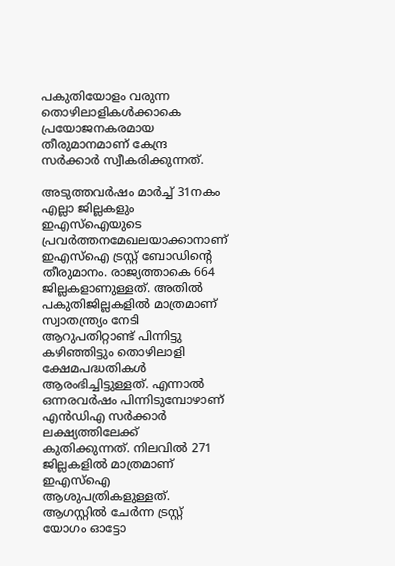പകുതിയോളം വരുന്ന തൊഴിലാളികള്‍ക്കാകെ പ്രയോജനകരമായ തീരുമാനമാണ് കേന്ദ്ര സര്‍ക്കാര്‍ സ്വീകരിക്കുന്നത്.

അടുത്തവര്‍ഷം മാര്‍ച്ച് 31നകം എല്ലാ ജില്ലകളും ഇഎസ്‌ഐയുടെ പ്രവര്‍ത്തനമേഖലയാക്കാനാണ് ഇഎസ്‌ഐ ട്രസ്റ്റ് ബോഡിന്റെ തീരുമാനം. രാജ്യത്താകെ 664 ജില്ലകളാണുള്ളത്. അതില്‍ പകുതിജില്ലകളില്‍ മാത്രമാണ് സ്വാതന്ത്ര്യം നേടി ആറുപതിറ്റാണ്ട് പിന്നിട്ടു കഴിഞ്ഞിട്ടും തൊഴിലാളി ക്ഷേമപദ്ധതികള്‍ ആരംഭിച്ചിട്ടുള്ളത്. എന്നാല്‍ ഒന്നരവര്‍ഷം പിന്നിടുമ്പോഴാണ് എന്‍ഡിഎ സര്‍ക്കാര്‍ ലക്ഷ്യത്തിലേക്ക് കുതിക്കുന്നത്. നിലവില്‍ 271 ജില്ലകളില്‍ മാത്രമാണ് ഇഎസ്‌ഐ ആശുപത്രികളുള്ളത്. ആഗസ്റ്റില്‍ ചേര്‍ന്ന ട്രസ്റ്റ് യോഗം ഓട്ടോ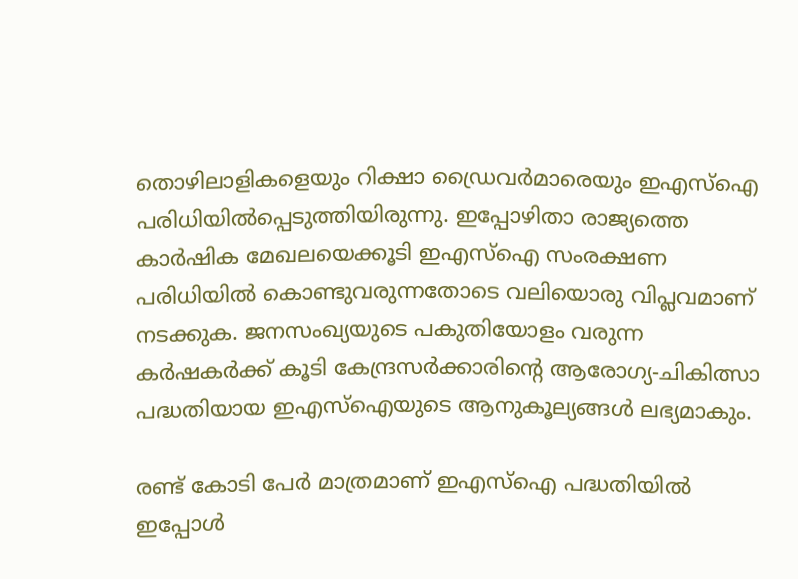തൊഴിലാളികളെയും റിക്ഷാ ഡ്രൈവര്‍മാരെയും ഇഎസ്‌ഐ പരിധിയില്‍പ്പെടുത്തിയിരുന്നു. ഇപ്പോഴിതാ രാജ്യത്തെ കാര്‍ഷിക മേഖലയെക്കൂടി ഇഎസ്‌ഐ സംരക്ഷണ പരിധിയില്‍ കൊണ്ടുവരുന്നതോടെ വലിയൊരു വിപ്ലവമാണ് നടക്കുക. ജനസംഖ്യയുടെ പകുതിയോളം വരുന്ന കര്‍ഷകര്‍ക്ക് കൂടി കേന്ദ്രസര്‍ക്കാരിന്റെ ആരോഗ്യ-ചികിത്സാ പദ്ധതിയായ ഇഎസ്‌ഐയുടെ ആനുകൂല്യങ്ങള്‍ ലഭ്യമാകും.

രണ്ട് കോടി പേര്‍ മാത്രമാണ് ഇഎസ്‌ഐ പദ്ധതിയില്‍ ഇപ്പോള്‍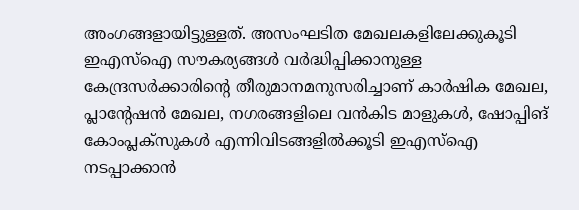അംഗങ്ങളായിട്ടുള്ളത്. അസംഘടിത മേഖലകളിലേക്കുകൂടി ഇഎസ്‌ഐ സൗകര്യങ്ങള്‍ വര്‍ദ്ധിപ്പിക്കാനുള്ള കേന്ദ്രസര്‍ക്കാരിന്റെ തീരുമാനമനുസരിച്ചാണ് കാര്‍ഷിക മേഖല, പ്ലാന്റേഷന്‍ മേഖല, നഗരങ്ങളിലെ വന്‍കിട മാളുകള്‍, ഷോപ്പിങ് കോംപ്ലക്‌സുകള്‍ എന്നിവിടങ്ങളില്‍ക്കൂടി ഇഎസ്‌ഐ നടപ്പാക്കാന്‍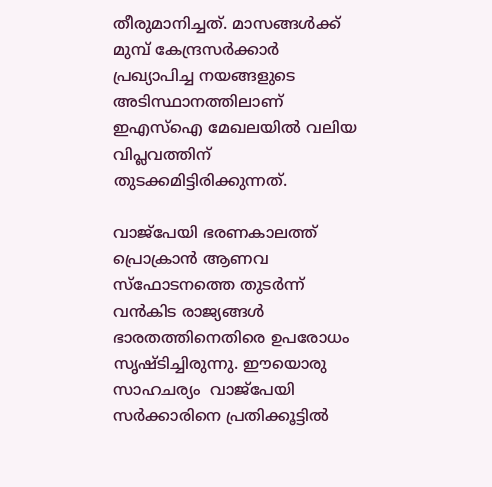തീരുമാനിച്ചത്. മാസങ്ങള്‍ക്ക് മുമ്പ് കേന്ദ്രസര്‍ക്കാര്‍ പ്രഖ്യാപിച്ച നയങ്ങളുടെ അടിസ്ഥാനത്തിലാണ് ഇഎസ്‌ഐ മേഖലയില്‍ വലിയ വിപ്ലവത്തിന് തുടക്കമിട്ടിരിക്കുന്നത്.

വാജ്‌പേയി ഭരണകാലത്ത് പ്രൊക്രാന്‍ ആണവ സ്‌ഫോടനത്തെ തുടര്‍ന്ന് വന്‍കിട രാജ്യങ്ങള്‍ ഭാരതത്തിനെതിരെ ഉപരോധം സൃഷ്ടിച്ചിരുന്നു. ഈയൊരു സാഹചര്യം  വാജ്‌പേയി സര്‍ക്കാരിനെ പ്രതിക്കൂട്ടില്‍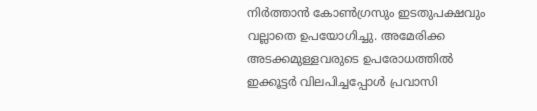നിര്‍ത്താന്‍ കോണ്‍ഗ്രസും ഇടതുപക്ഷവും വല്ലാതെ ഉപയോഗിച്ചു. അമേരിക്ക അടക്കമുള്ളവരുടെ ഉപരോധത്തില്‍ ഇക്കൂട്ടര്‍ വിലപിച്ചപ്പോള്‍ പ്രവാസി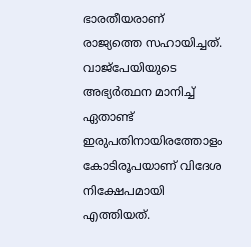ഭാരതീയരാണ് രാജ്യത്തെ സഹായിച്ചത്. വാജ്‌പേയിയുടെ അഭ്യര്‍ത്ഥന മാനിച്ച് ഏതാണ്ട് ഇരുപതിനായിരത്തോളം കോടിരൂപയാണ് വിദേശ നിക്ഷേപമായി എത്തിയത്.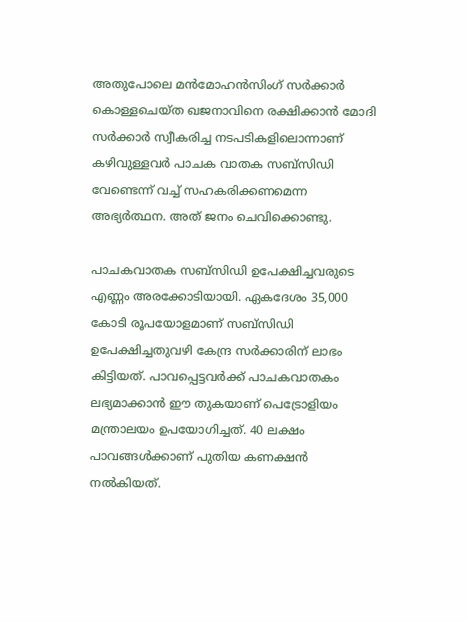അതുപോലെ മന്‍മോഹന്‍സിംഗ് സര്‍ക്കാര്‍ കൊള്ളചെയ്ത ഖജനാവിനെ രക്ഷിക്കാന്‍ മോദി സര്‍ക്കാര്‍ സ്വീകരിച്ച നടപടികളിലൊന്നാണ് കഴിവുള്ളവര്‍ പാചക വാതക സബ്‌സിഡി വേണ്ടെന്ന് വച്ച് സഹകരിക്കണമെന്ന അഭ്യര്‍ത്ഥന. അത് ജനം ചെവിക്കൊണ്ടു.

പാചകവാതക സബ്‌സിഡി ഉപേക്ഷിച്ചവരുടെ എണ്ണം അരക്കോടിയായി. ഏകദേശം 35,000 കോടി രൂപയോളമാണ് സബ്‌സിഡി ഉപേക്ഷിച്ചതുവഴി കേന്ദ്ര സര്‍ക്കാരിന് ലാഭം കിട്ടിയത്. പാവപ്പെട്ടവര്‍ക്ക് പാചകവാതകം ലഭ്യമാക്കാന്‍ ഈ തുകയാണ് പെട്രോളിയം മന്ത്രാലയം ഉപയോഗിച്ചത്. 40 ലക്ഷം പാവങ്ങള്‍ക്കാണ് പുതിയ കണക്ഷന്‍ നല്‍കിയത്.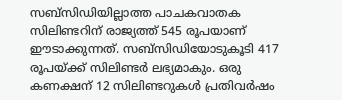സബ്‌സിഡിയില്ലാത്ത പാചകവാതക സിലിണ്ടറിന് രാജ്യത്ത് 545 രൂപയാണ് ഈടാക്കുന്നത്. സബ്‌സിഡിയോടുകൂടി 417 രൂപയ്‌ക്ക് സിലിണ്ടര്‍ ലഭ്യമാകും. ഒരു കണക്ഷന് 12 സിലിണ്ടറുകള്‍ പ്രതിവര്‍ഷം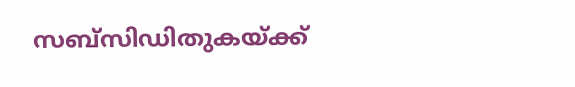സബ്‌സിഡിതുകയ്‌ക്ക്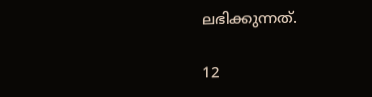ലഭിക്കുന്നത്.

12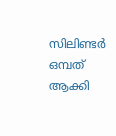സിലിണ്ടര്‍ ഒമ്പത് ആക്കി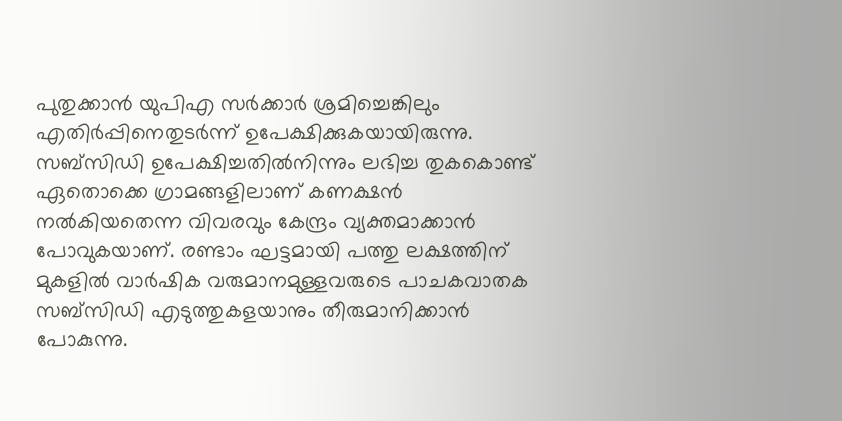പുതുക്കാന്‍ യുപിഎ സര്‍ക്കാര്‍ ശ്രമിച്ചെങ്കിലും എതിര്‍പ്പിനെതുടര്‍ന്ന് ഉപേക്ഷിക്കുകയായിരുന്നു. സബ്‌സിഡി ഉപേക്ഷിച്ചതില്‍നിന്നും ലഭിച്ച തുകകൊണ്ട് ഏതൊക്കെ ഗ്രാമങ്ങളിലാണ് കണക്ഷന്‍ നല്‍കിയതെന്ന വിവരവും കേന്ദ്രം വ്യക്തമാക്കാന്‍ പോവുകയാണ്. രണ്ടാം ഘട്ടമായി പത്തു ലക്ഷത്തിന് മുകളില്‍ വാര്‍ഷിക വരുമാനമുള്ളവരുടെ പാചകവാതക സബ്‌സിഡി എടുത്തുകളയാനും തീരുമാനിക്കാന്‍ പോകുന്നു.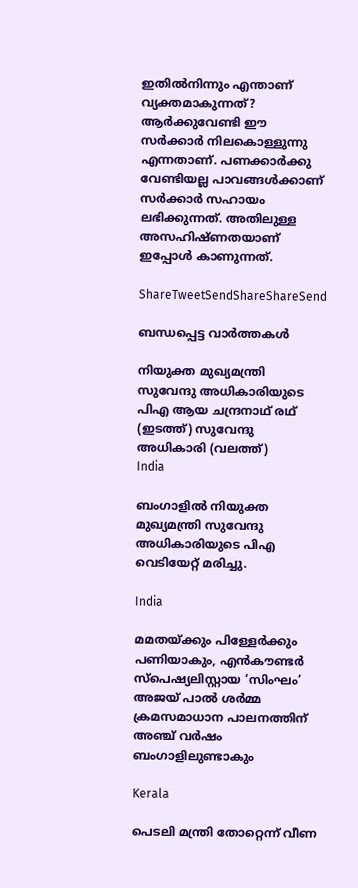ഇതില്‍നിന്നും എന്താണ് വ്യക്തമാകുന്നത്? ആര്‍ക്കുവേണ്ടി ഈ സര്‍ക്കാര്‍ നിലകൊള്ളുന്നു എന്നതാണ്. പണക്കാര്‍ക്കു വേണ്ടിയല്ല പാവങ്ങള്‍ക്കാണ് സര്‍ക്കാര്‍ സഹായം ലഭിക്കുന്നത്. അതിലുള്ള അസഹിഷ്ണതയാണ് ഇപ്പോള്‍ കാണുന്നത്.

ShareTweetSendShareShareSend

ബന്ധപ്പെട്ട വാര്‍ത്തകള്‍

നിയുക്ത മുഖ്യമന്ത്രി സുവേന്ദു അധികാരിയുടെ പിഎ ആയ ചന്ദ്രനാഥ് രഥ് (ഇടത്ത്) സുവേന്ദു അധികാരി (വലത്ത്)
India

ബംഗാളിൽ നിയുക്ത മുഖ്യമന്ത്രി സുവേന്ദു അധികാരിയുടെ പിഎ വെടിയേറ്റ് മരിച്ചു.

India

മമതയ്‌ക്കും പിള്ളേര്‍ക്കും പണിയാകും, എന്‍കൗണ്ടര്‍ സ്പെഷ്യലിസ്റ്റായ ‘സിംഘം’ അജയ് പാല്‍ ശര്‍മ്മ ക്രമസമാധാന പാലനത്തിന് അഞ്ച് വര്‍ഷം ബംഗാളിലുണ്ടാകും

Kerala

പെടലി മന്ത്രി തോറ്റെന്ന് വീണ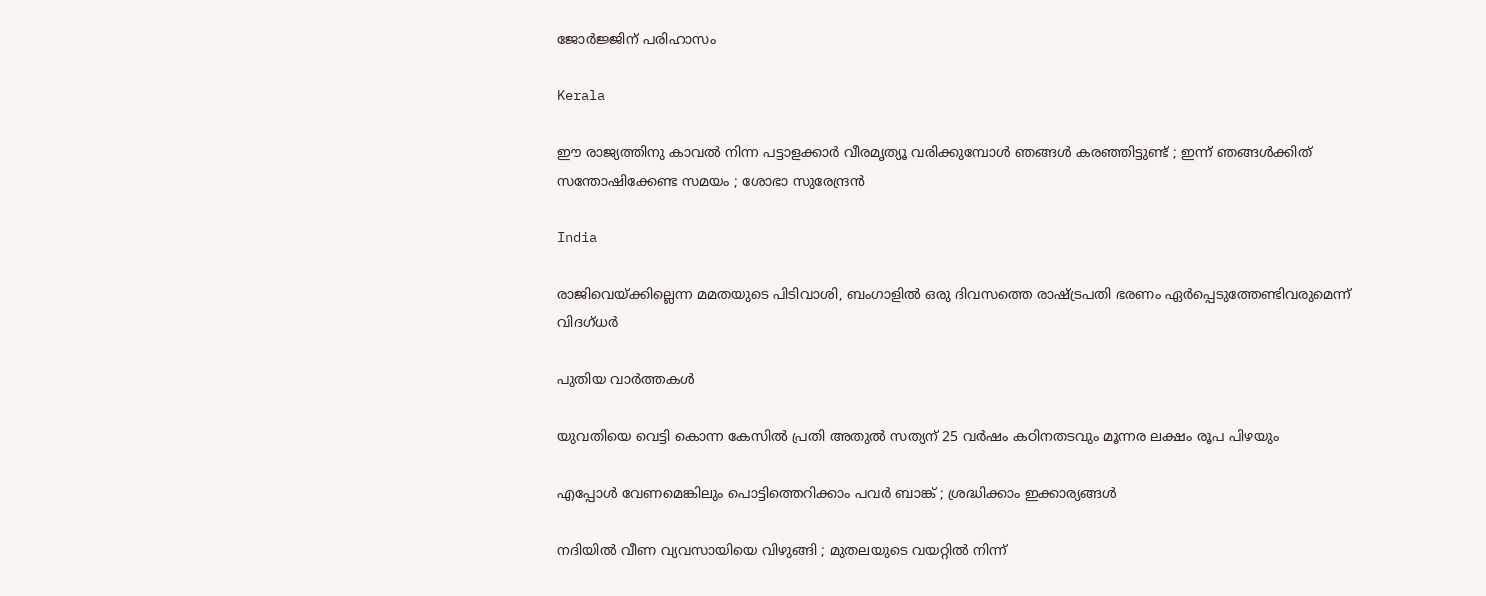ജോര്‍ജ്ജിന് പരിഹാസം

Kerala

ഈ രാജ്യത്തിനു കാവൽ നിന്ന പട്ടാളക്കാർ വീരമൃത്യൂ വരിക്കുമ്പോൾ ഞങ്ങൾ കരഞ്ഞിട്ടുണ്ട് ; ഇന്ന് ഞങ്ങൾക്കിത് സന്തോഷിക്കേണ്ട സമയം ; ശോഭാ സുരേന്ദ്രൻ

India

രാജിവെയ്‌ക്കില്ലെന്ന മമതയുടെ പിടിവാശി, ബംഗാളില്‍ ഒരു ദിവസത്തെ രാഷ്‌ട്രപതി ഭരണം ഏര്‍പ്പെടുത്തേണ്ടിവരുമെന്ന് വിദഗ്ധര്‍

പുതിയ വാര്‍ത്തകള്‍

യുവതിയെ വെട്ടി കൊന്ന കേസില്‍ പ്രതി അതുല്‍ സത്യന് 25 വര്‍ഷം കഠിനതടവും മൂന്നര ലക്ഷം രൂപ പിഴയും

എപ്പോൾ വേണമെങ്കിലും പൊട്ടിത്തെറിക്കാം പവർ ബാങ്ക് ; ശ്രദ്ധിക്കാം ഇക്കാര്യങ്ങൾ

നദിയിൽ വീണ വ്യവസായിയെ വിഴുങ്ങി ; മുതലയുടെ വയറ്റിൽ നിന്ന്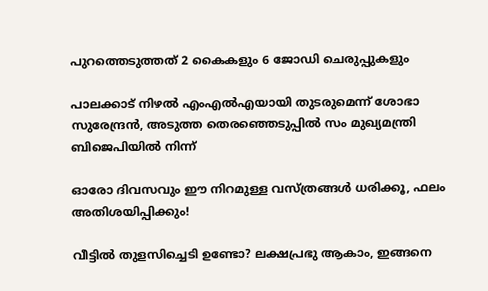പുറത്തെടുത്തത് 2 കൈകളും 6 ജോഡി ചെരുപ്പുകളും

പാലക്കാട് നിഴല്‍ എംഎല്‍എയായി തുടരുമെന്ന് ശോഭാ സുരേന്ദ്രന്‍, അടുത്ത തെരഞ്ഞെടുപ്പില്‍ സം മുഖ്യമന്ത്രി ബിജെപിയില്‍ നിന്ന്

ഓരോ ദിവസവും ഈ നിറമുള്ള വസ്ത്രങ്ങൾ ധരിക്കൂ, ഫലം അതിശയിപ്പിക്കും!

വീട്ടിൽ തുളസിച്ചെടി ഉണ്ടോ? ലക്ഷപ്രഭു ആകാം, ഇങ്ങനെ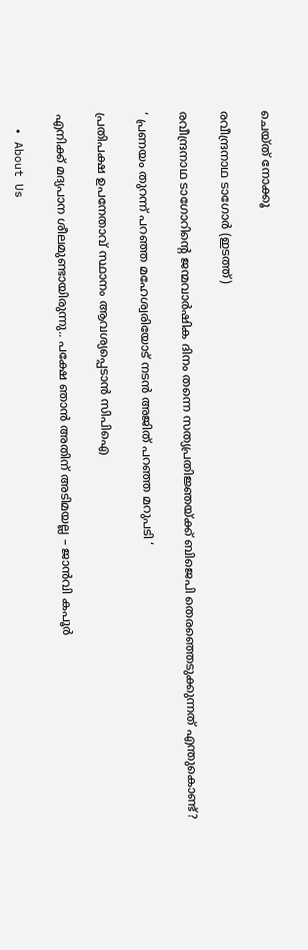ചെയ്ത് നോക്കൂ

രവീന്ദ്രനാഥ ടാഗോര്‍ (ഇടത്ത്)

രവീന്ദ്രനാഥ ടാഗോറിന്റെ ജന്മവാര്‍ഷിക ദിനം തന്നെ സത്യപ്രതിജ്ഞയ്‌ക്ക് ബിജെപി തെരഞ്ഞെടുക്കുന്നത് എന്തുകൊണ്ട്?

‘ പ്രണയം തുറന്ന് പറഞ്ഞ മഹേശ്വരിയോട് നടൻ അജിത് പറഞ്ഞ മറുപടി ‘

പ്രതിപക്ഷ ഉപനേതാവ് സ്ഥാനം ആവശ്യപ്പെടാന്‍ സിപിഐ

എനിക്ക് മദ്യപാന ശീലമുണ്ടായിരുന്നു.. പക്ഷേ ഞാൻ അതിന് അടിമയല്ല – ജാൻവി കപൂർ

  • About Us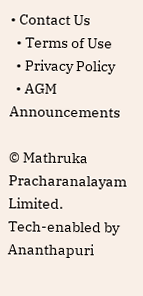• Contact Us
  • Terms of Use
  • Privacy Policy
  • AGM Announcements

© Mathruka Pracharanalayam Limited.
Tech-enabled by Ananthapuri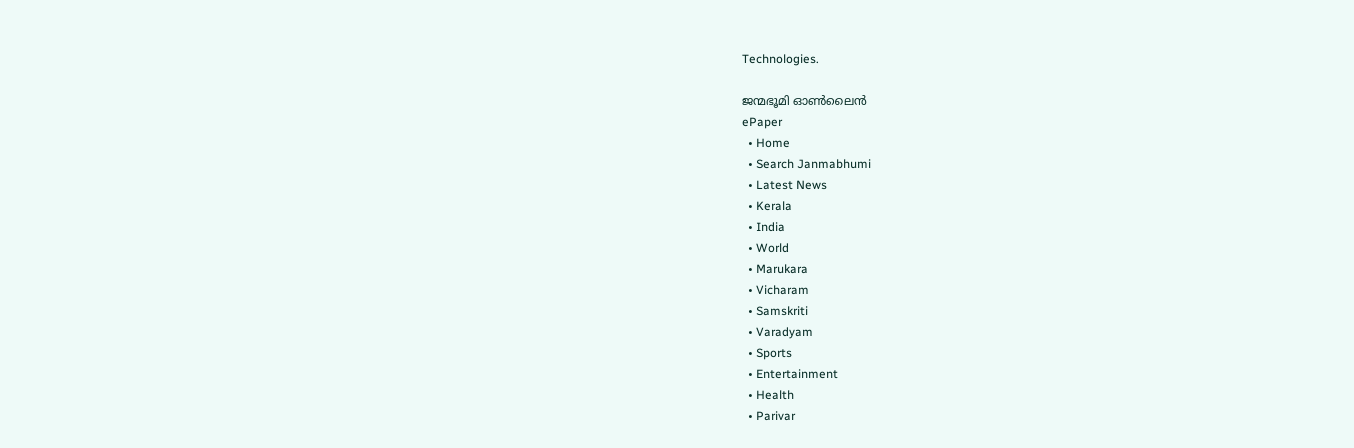Technologies.

ജന്മഭൂമി ഓണ്‍ലൈന്‍
ePaper
  • Home
  • Search Janmabhumi
  • Latest News
  • Kerala
  • India
  • World
  • Marukara
  • Vicharam
  • Samskriti
  • Varadyam
  • Sports
  • Entertainment
  • Health
  • Parivar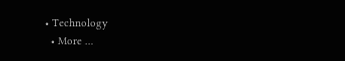• Technology
  • More …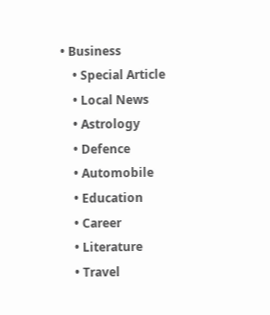• Business
    • Special Article
    • Local News
    • Astrology
    • Defence
    • Automobile
    • Education
    • Career
    • Literature
    • Travel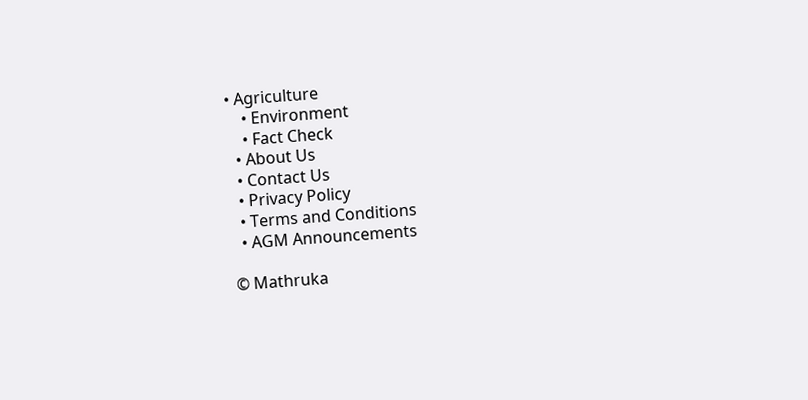• Agriculture
    • Environment
    • Fact Check
  • About Us
  • Contact Us
  • Privacy Policy
  • Terms and Conditions
  • AGM Announcements

© Mathruka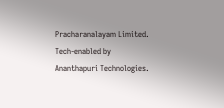Pracharanalayam Limited.
Tech-enabled by Ananthapuri Technologies.